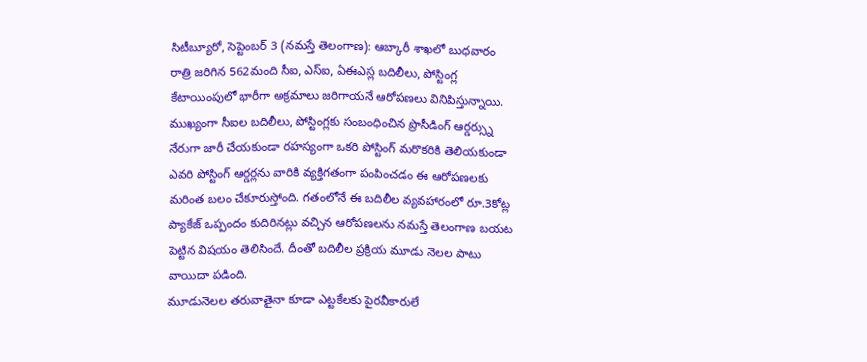సిటీబ్యూరో, సెప్టెంబర్ 3 (నమస్తే తెలంగాణ): ఆబ్కారీ శాఖలో బుధవారం రాత్రి జరిగిన 562మంది సీఐ, ఎస్ఐ, ఏఈఎస్ల బదిలీలు, పోస్టింగ్ల కేటాయింపులో భారీగా అక్రమాలు జరిగాయనే ఆరోపణలు వినిపిస్తున్నాయి. ముఖ్యంగా సీఐల బదిలీలు, పోస్టింగ్లకు సంబంధించిన ప్రొసీడింగ్ ఆర్డర్స్ను నేరుగా జారీ చేయకుండా రహస్యంగా ఒకరి పోస్టింగ్ మరొకరికి తెలియకుండా ఎవరి పోస్టింగ్ ఆర్డర్లను వారికి వ్యక్తిగతంగా పంపించడం ఈ ఆరోపణలకు మరింత బలం చేకూరుస్తోంది. గతంలోనే ఈ బదిలీల వ్యవహారంలో రూ.3కోట్ల ప్యాకేజ్ ఒప్పందం కుదిరినట్లు వచ్చిన ఆరోపణలను నమస్తే తెలంగాణ బయట పెట్టిన విషయం తెలిసిందే. దీంతో బదిలీల ప్రక్రియ మూడు నెలల పాటు వాయిదా పడింది.
మూడునెలల తరువాతైనా కూడా ఎట్టకేలకు పైరవీకారులే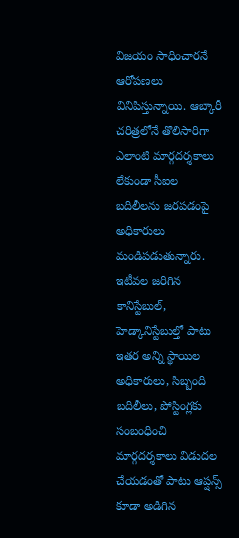విజయం సాధించారనే ఆరోపణలు వినిపిస్తున్నాయి. ఆబ్కారీ చరిత్రలోనే తొలిసారిగా ఎలాంటి మార్గదర్శకాలు లేకుండా సీఐల బదిలీలను జరపడంపై అధికారులు మండిపడుతున్నారు. ఇటీవల జరిగిన కానిస్టేబుల్, హెడ్కానిస్టేబుల్తో పాటు ఇతర అన్ని స్థాయిల అధికారులు, సిబ్బంది బదిలీలు, పోస్టింగ్లకు సంబంధించి మార్గదర్శకాలు విడుదల చేయడంతో పాటు ఆప్షన్స్ కూడా అడిగిన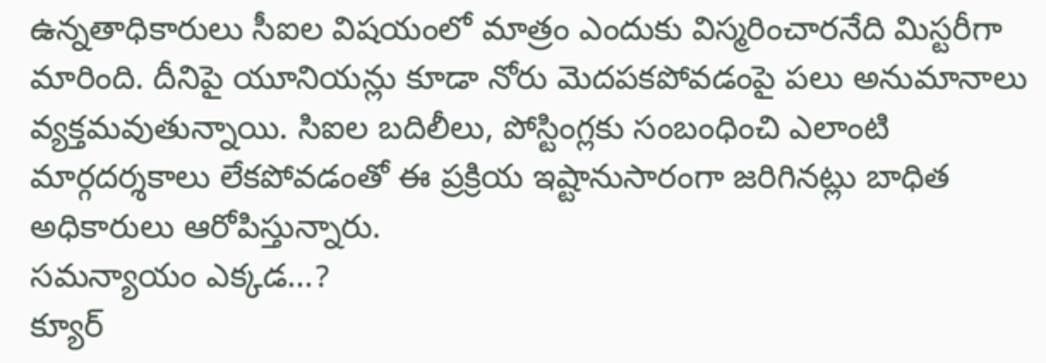ఉన్నతాధికారులు సీఐల విషయంలో మాత్రం ఎందుకు విస్మరించారనేది మిస్టరీగా మారింది. దీనిపై యూనియన్లు కూడా నోరు మెదపకపోవడంపై పలు అనుమానాలు వ్యక్తమవుతున్నాయి. సిఐల బదిలీలు, పోస్టింగ్లకు సంబంధించి ఎలాంటి మార్గదర్శకాలు లేకపోవడంతో ఈ ప్రక్రియ ఇష్టానుసారంగా జరిగినట్లు బాధిత అధికారులు ఆరోపిస్తున్నారు.
సమన్యాయం ఎక్కడ…?
క్యూర్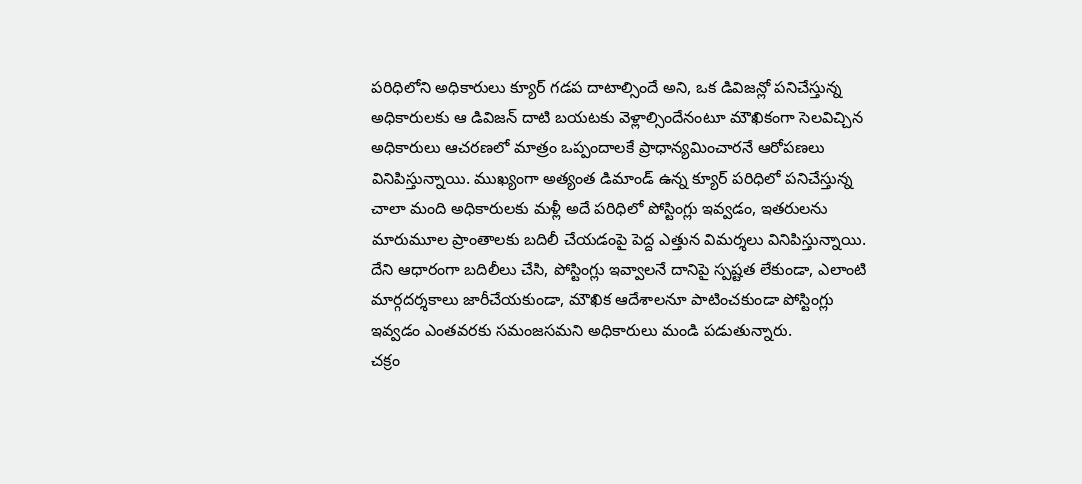పరిధిలోని అధికారులు క్యూర్ గడప దాటాల్సిందే అని, ఒక డివిజన్లో పనిచేస్తున్న అధికారులకు ఆ డివిజన్ దాటి బయటకు వెళ్లాల్సిందేనంటూ మౌఖికంగా సెలవిచ్చిన అధికారులు ఆచరణలో మాత్రం ఒప్పందాలకే ప్రాధాన్యమించారనే ఆరోపణలు వినిపిస్తున్నాయి. ముఖ్యంగా అత్యంత డిమాండ్ ఉన్న క్యూర్ పరిధిలో పనిచేస్తున్న చాలా మంది అధికారులకు మళ్లీ అదే పరిధిలో పోస్టింగ్లు ఇవ్వడం, ఇతరులను మారుమూల ప్రాంతాలకు బదిలీ చేయడంపై పెద్ద ఎత్తున విమర్శలు వినిపిస్తున్నాయి. దేని ఆధారంగా బదిలీలు చేసి, పోస్టింగ్లు ఇవ్వాలనే దానిపై స్పష్టత లేకుండా, ఎలాంటి మార్గదర్శకాలు జారీచేయకుండా, మౌఖిక ఆదేశాలనూ పాటించకుండా పోస్టింగ్లు ఇవ్వడం ఎంతవరకు సమంజసమని అధికారులు మండి పడుతున్నారు.
చక్రం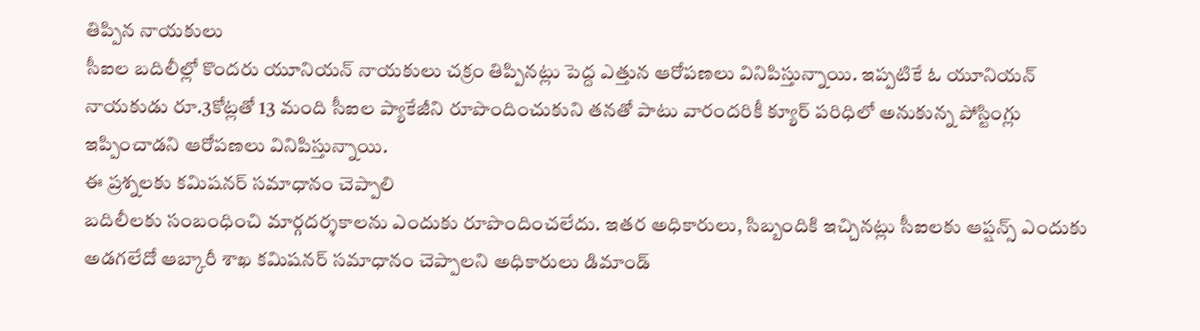తిప్పిన నాయకులు
సీఐల బదిలీల్లో కొందరు యూనియన్ నాయకులు చక్రం తిప్పినట్లు పెద్ద ఎత్తున ఆరోపణలు వినిపిస్తున్నాయి. ఇప్పటికే ఓ యూనియన్ నాయకుడు రూ.3కోట్లతో 13 మంది సీఐల ప్యాకేజీని రూపొందించుకుని తనతో పాటు వారందరికీ క్యూర్ పరిధిలో అనుకున్న పోస్టింగ్లు ఇప్పించాడని ఆరోపణలు వినిపిస్తున్నాయి.
ఈ ప్రశ్నలకు కమిషనర్ సమాధానం చెప్పాలి
బదిలీలకు సంబంధించి మార్గదర్శకాలను ఎందుకు రూపొందించలేదు. ఇతర అధికారులు, సిబ్బందికి ఇచ్చినట్లు సీఐలకు ఆప్షన్స్ ఎందుకు అడగలేదో ఆబ్కారీ శాఖ కమిషనర్ సమాధానం చెప్పాలని అధికారులు డిమాండ్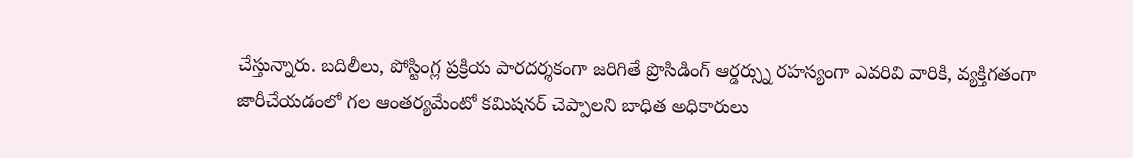చేస్తున్నారు. బదిలీలు, పోస్టింగ్ల ప్రక్రియ పారదర్శకంగా జరిగితే ప్రొసిడింగ్ ఆర్డర్స్ను రహస్యంగా ఎవరివి వారికి, వ్యక్తిగతంగా జారీచేయడంలో గల ఆంతర్యమేంటో కమిషనర్ చెప్పాలని బాధిత అధికారులు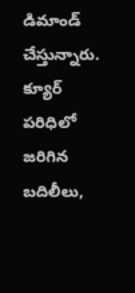డిమాండ్ చేస్తున్నారు. క్యూర్ పరిధిలో జరిగిన బదిలీలు,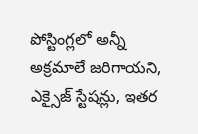పోస్టింగ్లలో అన్నీ అక్రమాలే జరిగాయని, ఎక్సైజ్ స్టేషన్లు, ఇతర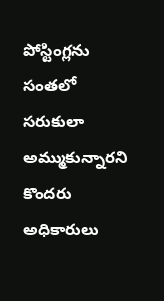పోస్టింగ్లను సంతలో సరుకులా అమ్ముకున్నారని కొందరు అధికారులు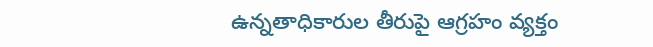ఉన్నతాధికారుల తీరుపై ఆగ్రహం వ్యక్తం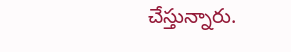చేస్తున్నారు.